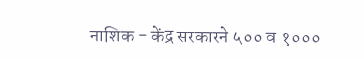नाशिक - केंद्र सरकारने ५०० व १०००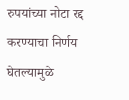रुपयांच्या नोटा रद्द करण्याचा निर्णय घेतल्यामुळे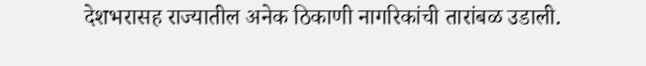देशभरासह राज्यातील अनेक ठिकाणी नागरिकांची तारांबळ उडाली.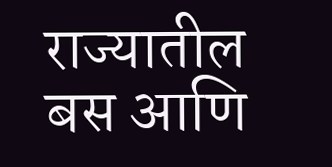राज्यातील बस आणि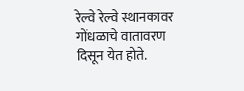रेल्वे रेल्वे स्थानकावर गोंधळाचे वातावरण दिसून येत होते.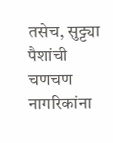तसेच, सुट्ट्या पैशांची चणचण नागरिकांना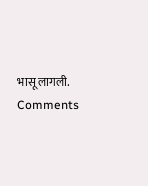भासू लागली.
Comments